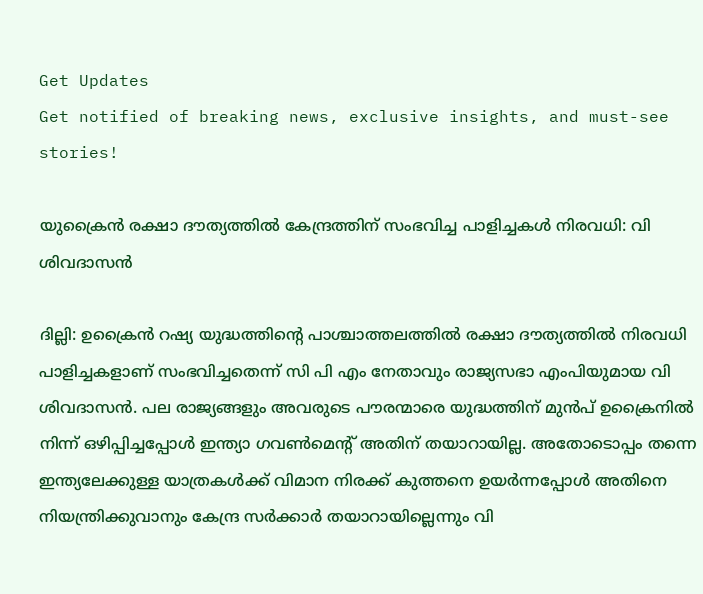Get Updates
Get notified of breaking news, exclusive insights, and must-see stories!

യുക്രൈന്‍ രക്ഷാ ദൗത്യത്തില്‍ കേന്ദ്രത്തിന് സംഭവിച്ച പാളിച്ചകള്‍ നിരവധി: വി ശിവദാസന്‍

ദില്ലി: ഉക്രൈൻ റഷ്യ യുദ്ധത്തിൻ്റെ പാശ്ചാത്തലത്തിൽ രക്ഷാ ദൗത്യത്തിൽ നിരവധി പാളിച്ചകളാണ് സംഭവിച്ചതെന്ന് സി പി എം നേതാവും രാജ്യസഭാ എംപിയുമായ വി ശിവദാസന്‍. പല രാജ്യങ്ങളും അവരുടെ പൗരന്മാരെ യുദ്ധത്തിന് മുൻപ് ഉക്രൈനിൽ നിന്ന് ഒഴിപ്പിച്ചപ്പോൾ ഇന്ത്യാ ഗവൺമെൻ്റ് അതിന് തയാറായില്ല. അതോടൊപ്പം തന്നെ ഇന്ത്യലേക്കുള്ള യാത്രകൾക്ക് വിമാന നിരക്ക് കുത്തനെ ഉയർന്നപ്പോൾ അതിനെ നിയന്ത്രിക്കുവാനും കേന്ദ്ര സർക്കാർ തയാറായില്ലെന്നും വി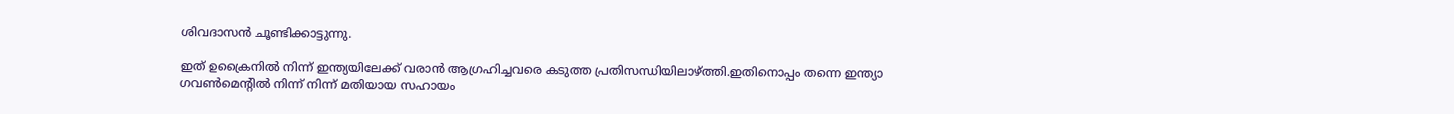ശിവദാസന്‍ ചൂണ്ടിക്കാട്ടുന്നു.

ഇത് ഉക്രൈനിൽ നിന്ന് ഇന്ത്യയിലേക്ക് വരാൻ ആഗ്രഹിച്ചവരെ കടുത്ത പ്രതിസന്ധിയിലാഴ്ത്തി.ഇതിനൊപ്പം തന്നെ ഇന്ത്യാ ഗവൺമെൻ്റിൽ നിന്ന് നിന്ന് മതിയായ സഹായം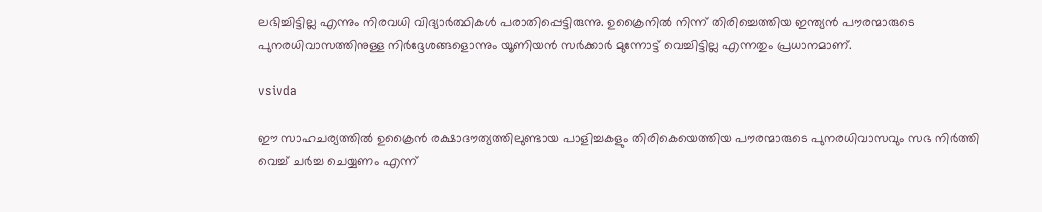ലഭിച്ചിട്ടില്ല എന്നും നിരവധി വിദ്യാർത്ഥികൾ പരാതിപ്പെട്ടിരുന്നു. ഉക്രൈനിൽ നിന്ന് തിരിച്ചെത്തിയ ഇന്ത്യൻ പൗരന്മാരുടെ പുനരധിവാസത്തിനുള്ള നിർദ്ദേശങ്ങളൊന്നും യൂണിയൻ സർക്കാർ മുന്നോട്ട് വെച്ചിട്ടില്ല എന്നതും പ്രധാനമാണ്.

vsivda

ഈ സാഹചര്യത്തിൽ ഉക്രൈൻ രക്ഷാദൗത്യത്തിലുണ്ടായ പാളിച്ചകളും തിരികെയെത്തിയ പൗരന്മാരുടെ പുനരധിവാസവും സഭ നിർത്തി വെച്ച് ചർച്ച ചെയ്യണം എന്ന്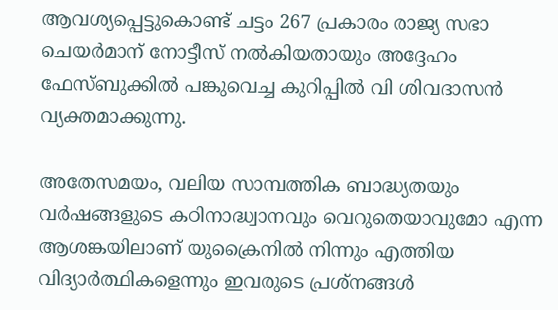ആവശ്യപ്പെട്ടുകൊണ്ട് ചട്ടം 267 പ്രകാരം രാജ്യ സഭാ ചെയർമാന് നോട്ടീസ് നൽകിയതായും അദ്ദേഹം ഫേസ്ബുക്കില്‍ പങ്കുവെച്ച കുറിപ്പില്‍ വി ശിവദാസന്‍ വ്യക്തമാക്കുന്നു.

അതേസമയം, വലിയ സാമ്പത്തിക ബാദ്ധ്യതയും വർഷങ്ങളുടെ കഠിനാദ്ധ്വാനവും വെറുതെയാവുമോ എന്ന ആശങ്കയിലാണ് യുക്രൈനില്‍ നിന്നും എത്തിയ വിദ്യാർത്ഥികളെന്നും ഇവരുടെ പ്രശ്നങ്ങള്‍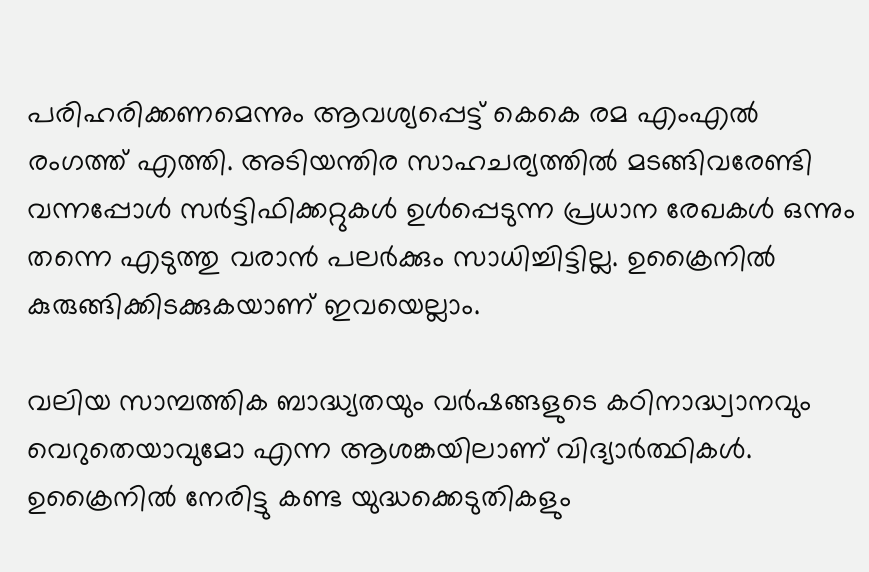പരിഹരിക്കണമെന്നും ആവശ്യപ്പെട്ട് കെകെ രമ എംഎല്‍ രംഗത്ത് എത്തി. അടിയന്തിര സാഹചര്യത്തിൽ മടങ്ങിവരേണ്ടി വന്നപ്പോൾ സർട്ടിഫിക്കറ്റുകൾ ഉൾപ്പെടുന്ന പ്രധാന രേഖകൾ ഒന്നും തന്നെ എടുത്തു വരാൻ പലർക്കും സാധിച്ചിട്ടില്ല. ഉക്രൈനിൽ കുരുങ്ങിക്കിടക്കുകയാണ് ഇവയെല്ലാം.

വലിയ സാമ്പത്തിക ബാദ്ധ്യതയും വർഷങ്ങളുടെ കഠിനാദ്ധ്വാനവും വെറുതെയാവുമോ എന്ന ആശങ്കയിലാണ് വിദ്യാർത്ഥികൾ. ഉക്രൈനിൽ നേരിട്ടു കണ്ട യുദ്ധക്കെടുതികളും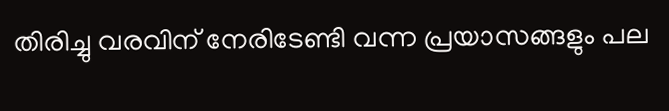തിരിച്ചു വരവിന് നേരിടേണ്ടി വന്ന പ്രയാസങ്ങളും പല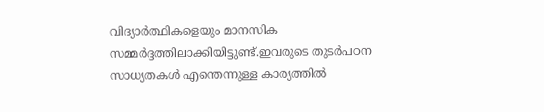വിദ്യാർത്ഥികളെയും മാനസിക സമ്മർദ്ദത്തിലാക്കിയിട്ടുണ്ട്.ഇവരുടെ തുടർപഠന സാധ്യതകൾ എന്തെന്നുള്ള കാര്യത്തിൽ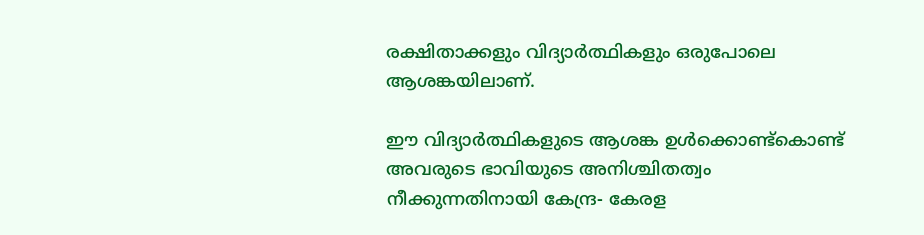രക്ഷിതാക്കളും വിദ്യാർത്ഥികളും ഒരുപോലെ ആശങ്കയിലാണ്.

ഈ വിദ്യാർത്ഥികളുടെ ആശങ്ക ഉൾക്കൊണ്ട്കൊണ്ട് അവരുടെ ഭാവിയുടെ അനിശ്ചിതത്വം നീക്കുന്നതിനായി കേന്ദ്ര- കേരള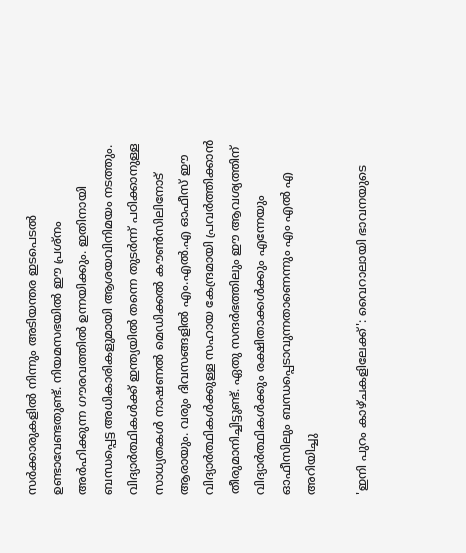സർക്കാരുകളിൽ നിന്നും അടിയന്തര ഇടപെടൽ ഉണ്ടാവേണ്ടതുണ്ട്. നിയമസഭയിൽ ഈ പ്രശ്നം അർഹിക്കുന്ന ഗൗരവത്തിൽ ഉന്നയിക്കും. ഇതിനായി ബന്ധപ്പെട്ട അധികാരികളുമായി ആശയവിനിമയം നടത്തും. വിദ്യാർത്ഥികൾക്ക് ഇന്ത്യയിൽ തന്നെ തുടർന്ന് പഠിക്കാനുള്ള സാധ്യതകൾ നാഷണൽ മെഡിക്കൽ കൗൺസിലിനോട് ആരായും. വരും ദിവസങ്ങളിൽ എം.എൽ.എ ഓഫീസ് ഈ വിദ്യാർത്ഥികൾക്കുള്ള സഹായ കേന്ദ്രമായി പ്രവർത്തിക്കാൻ തീരുമാനിച്ചിട്ടുണ്ട്. ഏതു സന്ദർഭത്തിലും ഈ ആവശ്യത്തിന് വിദ്യാർത്ഥികൾക്കും രക്ഷിതാക്കൾക്കും എന്നേയും ഓഫീസിലും ബന്ധപ്പെടാവുന്നതാണെന്നും എം എല്‍ എ അറിയിച്ചു

'ഇനി പുറം കാഴ്ചകളിലേക്ക്': വൈറാലായി ഭാവനയുടെ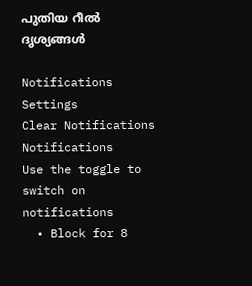പുതിയ റീല്‍ ദൃശ്യങ്ങള്‍

Notifications
Settings
Clear Notifications
Notifications
Use the toggle to switch on notifications
  • Block for 8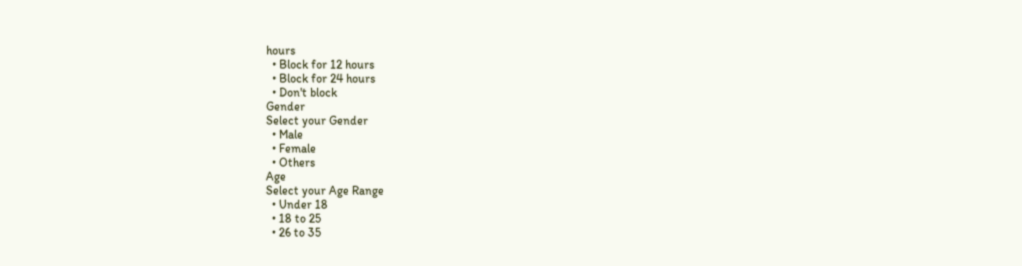hours
  • Block for 12 hours
  • Block for 24 hours
  • Don't block
Gender
Select your Gender
  • Male
  • Female
  • Others
Age
Select your Age Range
  • Under 18
  • 18 to 25
  • 26 to 35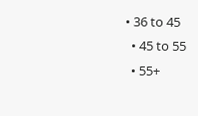• 36 to 45
  • 45 to 55
  • 55+